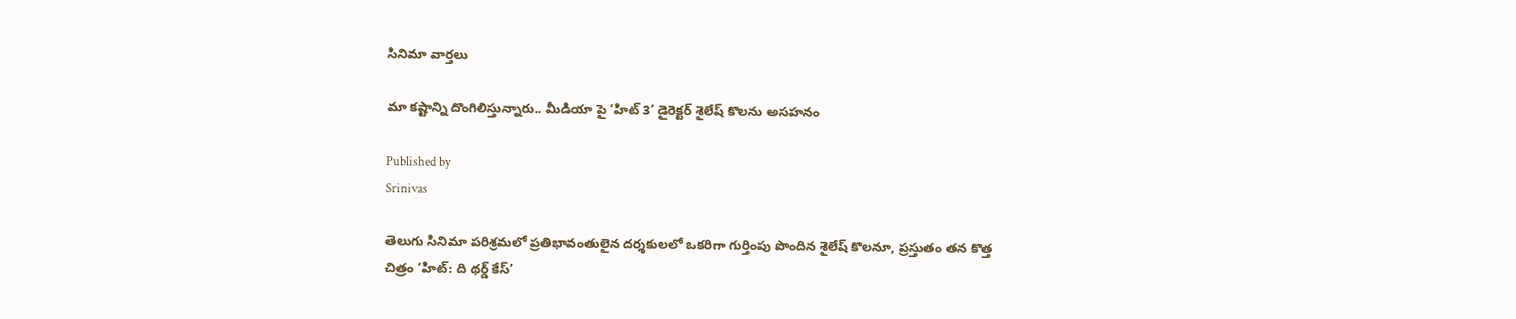సినిమా వార్తలు

మా కష్టాన్ని దొంగిలిస్తున్నారు.. మీడియా పై ‘హిట్ 3’ డైరెక్టర్ శైలేష్ కొలను అసహనం

Published by
Srinivas

తెలుగు సినిమా పరిశ్రమలో ప్రతిభావంతులైన దర్శకులలో ఒకరిగా గుర్తింపు పొందిన శైలేష్ కొలనూ, ప్రస్తుతం తన కొత్త చిత్రం ‘హిట్: ది థర్డ్ కేస్’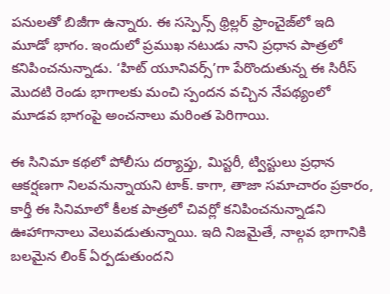పనులతో బిజీగా ఉన్నారు. ఈ సస్పెన్స్ థ్రిల్లర్ ఫ్రాంచైజ్‌లో ఇది మూడో భాగం. ఇందులో ప్రముఖ నటుడు నాని ప్రధాన పాత్రలో కనిపించనున్నాడు. ‘హిట్ యూనివర్స్’గా పేరొందుతున్న ఈ సిరీస్ మొదటి రెండు భాగాలకు మంచి స్పందన వచ్చిన నేపథ్యంలో మూడవ భాగంపై అంచనాలు మరింత పెరిగాయి.

ఈ సినిమా కథలో పోలీసు దర్యాప్తు, మిస్టరీ, ట్విస్టులు ప్రధాన ఆకర్షణగా నిలవనున్నాయని టాక్. కాగా, తాజా సమాచారం ప్రకారం, కార్తీ ఈ సినిమాలో కీలక పాత్రలో చివర్లో కనిపించనున్నాడని ఊహాగానాలు వెలువడుతున్నాయి. ఇది నిజమైతే, నాల్గవ భాగానికి బలమైన లింక్ ఏర్పడుతుందని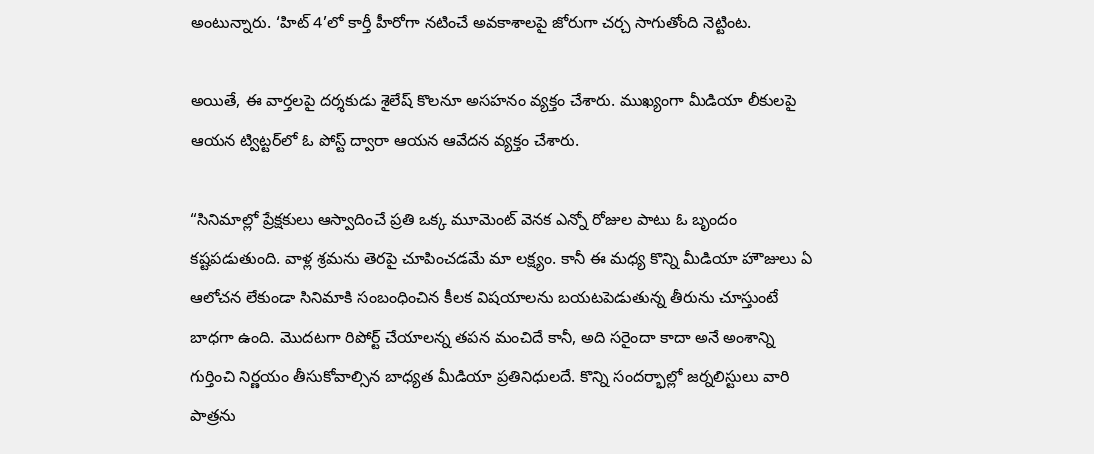అంటున్నారు. ‘హిట్ 4’లో కార్తీ హీరోగా నటించే అవకాశాలపై జోరుగా చర్చ సాగుతోంది నెట్టింట.

అయితే, ఈ వార్తలపై దర్శకుడు శైలేష్ కొలనూ అసహనం వ్యక్తం చేశారు. ముఖ్యంగా మీడియా లీకులపై ఆయన ట్విట్టర్‌లో ఓ పోస్ట్ ద్వారా ఆయన ఆవేదన వ్యక్తం చేశారు.

“సినిమాల్లో ప్రేక్షకులు ఆస్వాదించే ప్రతి ఒక్క మూమెంట్ వెనక ఎన్నో రోజుల పాటు ఓ బృందం కష్టపడుతుంది. వాళ్ల శ్రమను తెరపై చూపించడమే మా లక్ష్యం. కానీ ఈ మధ్య కొన్ని మీడియా హౌజులు ఏ ఆలోచన లేకుండా సినిమాకి సంబంధించిన కీలక విషయాలను బయటపెడుతున్న తీరును చూస్తుంటే బాధగా ఉంది. మొదటగా రిపోర్ట్ చేయాలన్న తపన మంచిదే కానీ, అది సరైందా కాదా అనే అంశాన్ని గుర్తించి నిర్ణయం తీసుకోవాల్సిన బాధ్యత మీడియా ప్రతినిధులదే. కొన్ని సందర్భాల్లో జర్నలిస్టులు వారి పాత్రను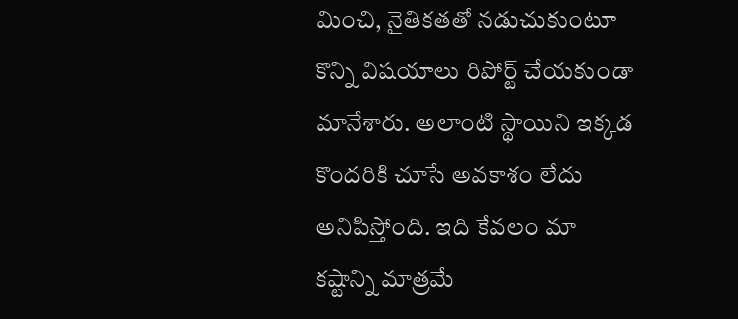మించి, నైతికతతో నడుచుకుంటూ కొన్ని విషయాలు రిపోర్ట్ చేయకుండా మానేశారు. అలాంటి స్థాయిని ఇక్కడ కొందరికి చూసే అవకాశం లేదు అనిపిస్తోంది. ఇది కేవలం మా కష్టాన్ని మాత్రమే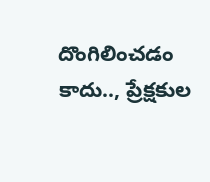దొంగిలించడం కాదు.., ప్రేక్షకుల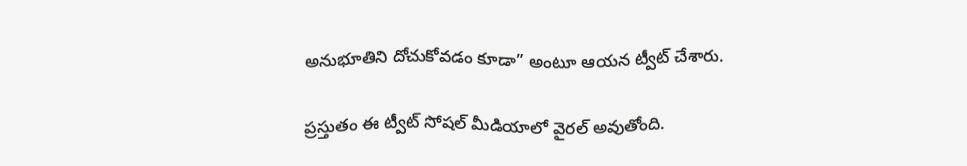అనుభూతిని దోచుకోవడం కూడా” అంటూ ఆయన ట్వీట్ చేశారు.

ప్రస్తుతం ఈ ట్వీట్ సోషల్ మీడియాలో వైరల్ అవుతోంది.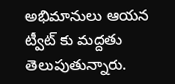అభిమానులు ఆయన ట్వీట్ కు మద్దతు తెలుపుతున్నారు.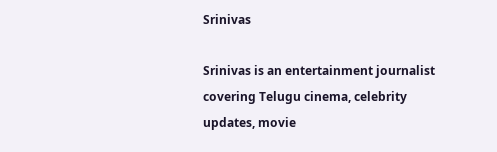Srinivas

Srinivas is an entertainment journalist covering Telugu cinema, celebrity updates, movie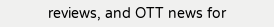reviews, and OTT news for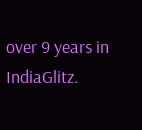over 9 years in IndiaGlitz.